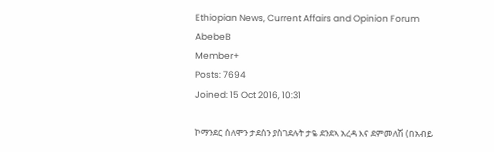Ethiopian News, Current Affairs and Opinion Forum
AbebeB
Member+
Posts: 7694
Joined: 15 Oct 2016, 10:31

ኮማንደር ሰለሞን ታደሰን ያስገደሉት ታዬ ደንደኣ አረዳ እና ደምመለሽ (በአብይ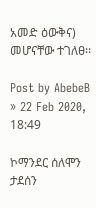አመድ ዕውቅና) መሆናቸው ተገለፀ፡፡

Post by AbebeB » 22 Feb 2020, 18:49

ኮማንደር ሰለሞን ታደሰን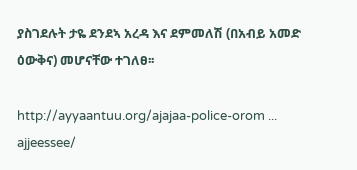ያስገደሉት ታዬ ደንደኣ አረዳ እና ደምመለሽ (በአብይ አመድ ዕውቅና) መሆናቸው ተገለፀ፡፡

http://ayyaantuu.org/ajajaa-police-orom ... ajjeessee/